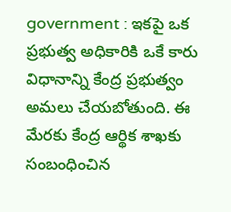government : ఇకపై ఒక ప్రభుత్వ అధికారికి ఒకే కారు విధానాన్ని కేంద్ర ప్రభుత్వం అమలు చేయబోతుంది. ఈ మేరకు కేంద్ర ఆర్థిక శాఖకు సంబంధించిన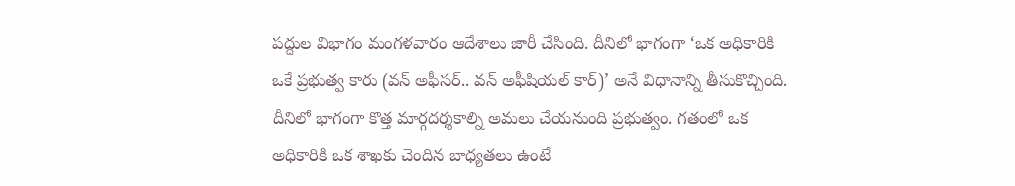పద్దుల విభాగం మంగళవారం ఆదేశాలు జారీ చేసింది. దీనిలో భాగంగా ‘ఒక అధికారికి ఒకే ప్రభుత్వ కారు (వన్ అఫీసర్.. వన్ అఫీషియల్ కార్)’ అనే విధానాన్ని తీసుకొచ్చింది. దీనిలో భాగంగా కొత్త మార్గదర్శకాల్ని అమలు చేయనుంది ప్రభుత్వం. గతంలో ఒక అధికారికి ఒక శాఖకు చెందిన బాధ్యతలు ఉంటే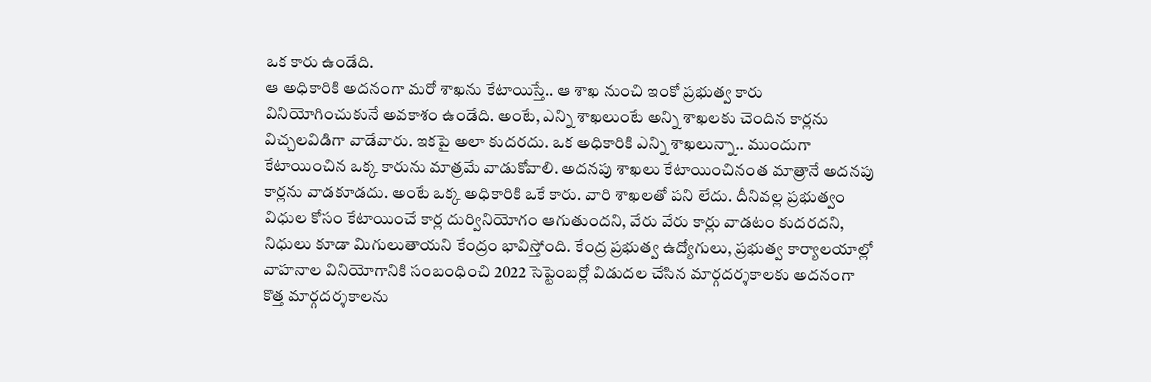ఒక కారు ఉండేది.
ఆ అధికారికి అదనంగా మరో శాఖను కేటాయిస్తే.. ఆ శాఖ నుంచి ఇంకో ప్రభుత్వ కారు వినియోగించుకునే అవకాశం ఉండేది. అంటే, ఎన్ని శాఖలుంటే అన్ని శాఖలకు చెందిన కార్లను విచ్చలవిడిగా వాడేవారు. ఇకపై అలా కుదరదు. ఒక అధికారికి ఎన్ని శాఖలున్నా.. ముందుగా కేటాయించిన ఒక్క కారును మాత్రమే వాడుకోవాలి. అదనపు శాఖలు కేటాయించినంత మాత్రానే అదనపు కార్లను వాడకూడదు. అంటే ఒక్క అధికారికి ఒకే కారు. వారి శాఖలతో పని లేదు. దీనివల్ల ప్రభుత్వం విధుల కోసం కేటాయించే కార్ల దుర్వినియోగం ఆగుతుందని, వేరు వేరు కార్లు వాడటం కుదరదని, నిధులు కూడా మిగులుతాయని కేంద్రం భావిస్తోంది. కేంద్ర ప్రభుత్వ ఉద్యోగులు, ప్రభుత్వ కార్యాలయాల్లో వాహనాల వినియోగానికి సంబంధించి 2022 సెప్టెంబర్లో విడుదల చేసిన మార్గదర్శకాలకు అదనంగా కొత్త మార్గదర్శకాలను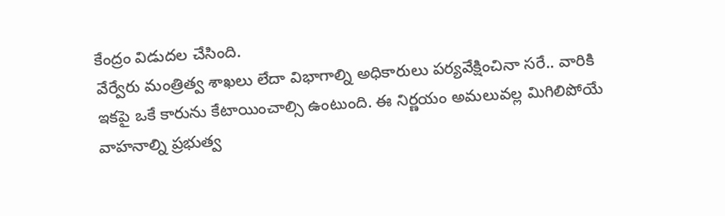కేంద్రం విడుదల చేసింది.
వేర్వేరు మంత్రిత్వ శాఖలు లేదా విభాగాల్ని అధికారులు పర్యవేక్షించినా సరే.. వారికి ఇకపై ఒకే కారును కేటాయించాల్సి ఉంటుంది. ఈ నిర్ణయం అమలువల్ల మిగిలిపోయే వాహనాల్ని ప్రభుత్వ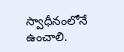స్వాధీనంలోనే ఉంచాలి.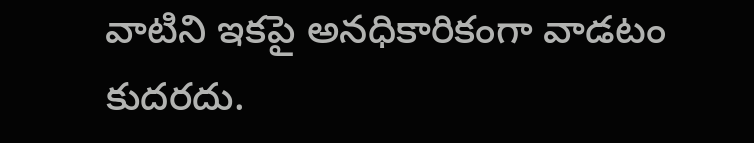వాటిని ఇకపై అనధికారికంగా వాడటం కుదరదు.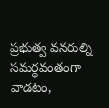ప్రభుత్వ వనరుల్ని సమర్ధవంతంగా వాడటం,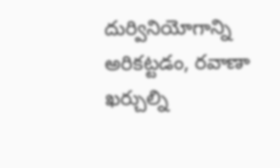దుర్వినియోగాన్ని అరికట్టడం, రవాణా ఖర్చుల్ని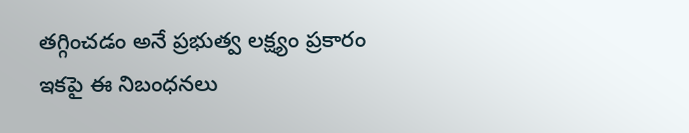తగ్గించడం అనే ప్రభుత్వ లక్ష్యం ప్రకారం ఇకపై ఈ నిబంధనలు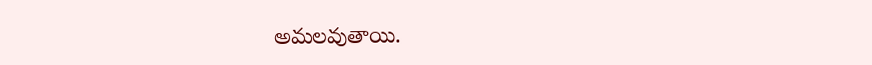అమలవుతాయి.